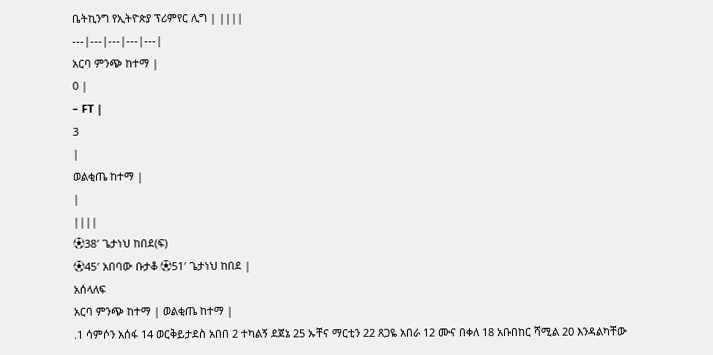ቤትኪንግ የኢትዮጵያ ፕሪምየር ሊግ | ||||
---|---|---|---|---|
አርባ ምንጭ ከተማ |
0 |
– FT |
3
|
ወልቂጤ ከተማ |
|
||||
⚽38′ ጌታነህ ከበደ(ፍ)
⚽45′ አበባው ቡታቆ ⚽51′ ጌታነህ ከበደ |
አሰላለፍ
አርባ ምንጭ ከተማ | ወልቂጤ ከተማ |
.1 ሳምሶን አሰፋ 14 ወርቅይታደስ አበበ 2 ተካልኝ ደጀኔ 25 ኡቸና ማርቲን 22 ጸጋዬ አበራ 12 ሙና በቀለ 18 አቡበከር ሻሚል 20 እንዳልካቸው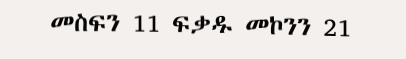መስፍን 11 ፍቃዱ መኮንን 21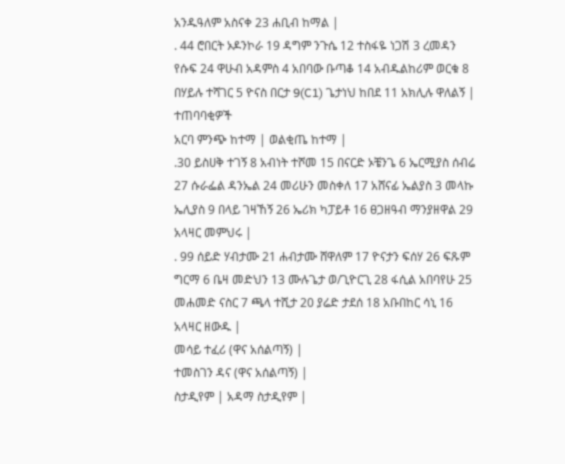አንዱዓለም አስናቀ 23 ሐቢብ ከማል |
. 44 ሮበርት ኦዶንኮራ 19 ዳግም ንጉሴ 12 ተስፋዬ ነጋሽ 3 ረመዳን የሱፍ 24 ዋሁብ አዳምስ 4 አበባው ቡጣቆ 14 አብዱልከሪም ወርቁ 8 በሃይሉ ተሻገር 5 ዮናስ በርታ 9(C1) ጌታነህ ከበደ 11 አክሊሉ ዋለልኝ |
ተጠባባቂዎች
አርባ ምንጭ ከተማ | ወልቂጤ ከተማ |
.30 ይስሀቅ ተገኝ 8 አብነት ተሾመ 15 በናርድ ኦቼንጌ 6 ኤርሚያስ ሰብሬ 27 ሱራፌል ዳንኤል 24 መሪሁን መስቀለ 17 አሸናፊ ኤልያስ 3 መላኩ ኤሊያስ 9 በላይ ገዛኸኝ 26 ኤሪክ ካፓይቶ 16 ፀጋዘዓብ ማንያዘዋል 29 አላዛር መምህሩ |
. 99 ሰይድ ሃብታሙ 21 ሐብታሙ ሸዋለም 17 ዮናታን ፍሰሃ 26 ፍጹም ግርማ 6 ቤዛ መድህን 13 ሙሉጌታ ወ/ጊዮርጊ 28 ፋሲል አበባየሁ 25 መሐመድ ናስር 7 ጫላ ተሺታ 20 ያሬድ ታደሰ 18 አቡበከር ሳኒ 16 አላዛር ዘውዱ |
መሳይ ተፈሪ (ዋና አሰልጣኝ) |
ተመስገን ዳና (ዋና አሰልጣኝ) |
ስታዲየም | አዳማ ስታዲየም |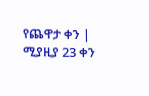የጨዋታ ቀን | ሚያዚያ 23 ቀን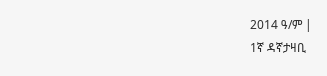2014 ዓ/ም |
1ኛ ዳኛታዛቢ